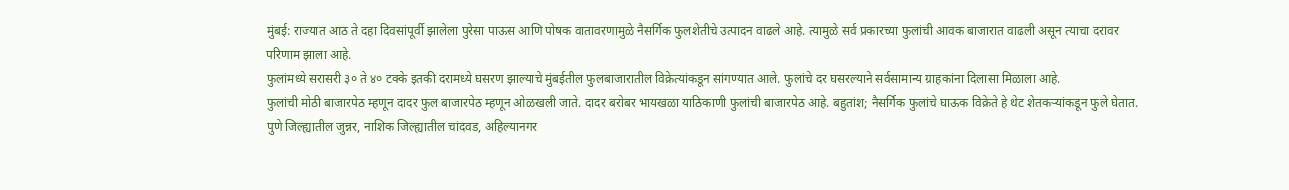मुंबई: राज्यात आठ ते दहा दिवसांपूर्वी झालेला पुरेसा पाऊस आणि पोषक वातावरणामुळे नैसर्गिक फुलशेतीचे उत्पादन वाढले आहे. त्यामुळे सर्व प्रकारच्या फुलांची आवक बाजारात वाढली असून त्याचा दरावर परिणाम झाला आहे.
फुलांमध्ये सरासरी ३० ते ४० टक्के इतकी दरामध्ये घसरण झाल्याचे मुंबईतील फुलबाजारातील विक्रेत्यांकडून सांगण्यात आले. फुलांचे दर घसरल्याने सर्वसामान्य ग्राहकांना दिलासा मिळाला आहे.
फुलांची मोठी बाजारपेठ म्हणून दादर फुल बाजारपेठ म्हणून ओळखली जाते. दादर बरोबर भायखळा याठिकाणी फुलांची बाजारपेठ आहे. बहुतांश; नैसर्गिक फुलांचे घाऊक विक्रेते हे थेट शेतकऱ्यांकडून फुले घेतात.
पुणे जिल्ह्यातील जुन्नर, नाशिक जिल्ह्यातील चांदवड, अहिल्यानगर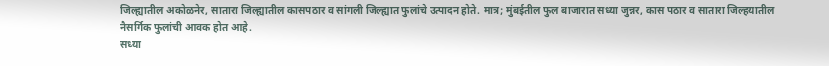जिल्ह्यातील अकोळनेर, सातारा जिल्ह्यातील कासपठार व सांगली जिल्ह्यात फुलांचे उत्पादन होते. मात्र; मुंबईतील फुल बाजारात सध्या जुन्नर, कास पठार व सातारा जिल्हयातील नैसर्गिक फुलांची आवक होत आहे.
सध्या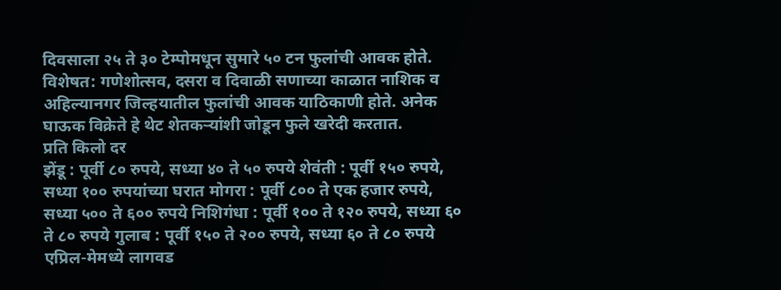दिवसाला २५ ते ३० टेम्पोमधून सुमारे ५० टन फुलांची आवक होते. विशेषत: गणेशोत्सव, दसरा व दिवाळी सणाच्या काळात नाशिक व अहिल्यानगर जिल्हयातील फुलांची आवक याठिकाणी होते. अनेक घाऊक विक्रेते हे थेट शेतकऱ्यांशी जोडून फुले खरेदी करतात.
प्रति किलो दर
झेंडू : पूर्वी ८० रुपये, सध्या ४० ते ५० रुपये शेवंती : पूर्वी १५० रुपये, सध्या १०० रुपयांच्या घरात मोगरा : पूर्वी ८०० ते एक हजार रुपये, सध्या ५०० ते ६०० रुपये निशिगंधा : पूर्वी १०० ते १२० रुपये, सध्या ६० ते ८० रुपये गुलाब : पूर्वी १५० ते २०० रुपये, सध्या ६० ते ८० रुपये
एप्रिल-मेमध्ये लागवड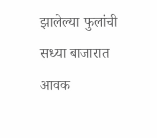झालेल्या फुलांची सध्या बाजारात आवक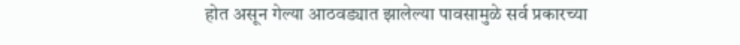होत असून गेल्या आठवड्यात झालेल्या पावसामुळे सर्व प्रकारच्या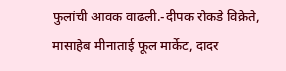फुलांची आवक वाढली.-दीपक रोकडे विक्रेते, मासाहेब मीनाताई फूल मार्केट, दादर